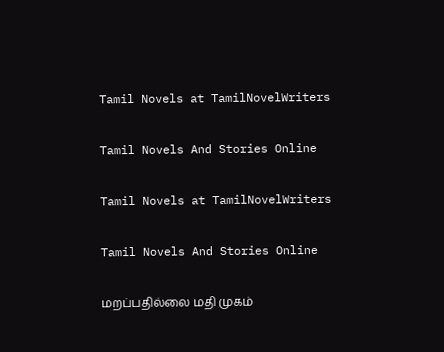Tamil Novels at TamilNovelWriters

Tamil Novels And Stories Online

Tamil Novels at TamilNovelWriters

Tamil Novels And Stories Online

மறப்பதில்லை மதி முகம்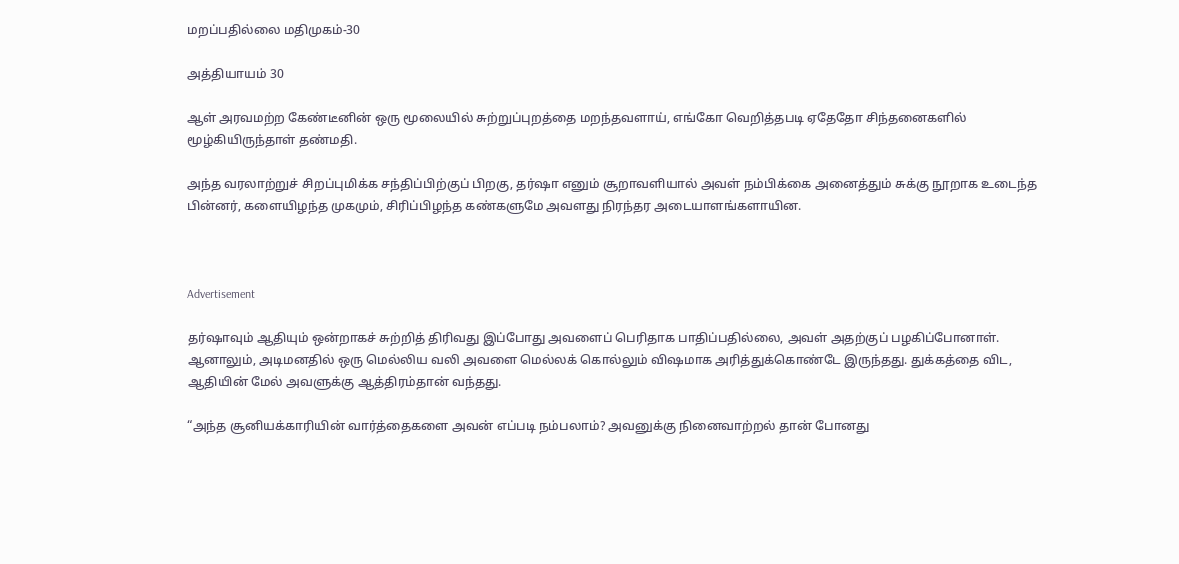மறப்பதில்லை மதிமுகம்-30

அத்தியாயம் 30

ஆள் அரவமற்ற கேண்டீனின் ஒரு மூலையில் சுற்றுப்புறத்தை மறந்தவளாய், எங்கோ வெறித்தபடி ஏதேதோ சிந்தனைகளில் மூழ்கியிருந்தாள் தண்மதி.

அந்த வரலாற்றுச் சிறப்புமிக்க சந்திப்பிற்குப் பிறகு, தர்ஷா எனும் சூறாவளியால் அவள் நம்பிக்கை அனைத்தும் சுக்கு நூறாக உடைந்த பின்னர், களையிழந்த முகமும், சிரிப்பிழந்த கண்களுமே அவளது நிரந்தர அடையாளங்களாயின.



Advertisement

தர்ஷாவும் ஆதியும் ஒன்றாகச் சுற்றித் திரிவது இப்போது அவளைப் பெரிதாக பாதிப்பதில்லை, அவள் அதற்குப் பழகிப்போனாள். ஆனாலும், அடிமனதில் ஒரு மெல்லிய வலி அவளை மெல்லக் கொல்லும் விஷமாக அரித்துக்கொண்டே இருந்தது. துக்கத்தை விட, ஆதியின் மேல் அவளுக்கு ஆத்திரம்தான் வந்தது.

“அந்த சூனியக்காரியின் வார்த்தைகளை அவன் எப்படி நம்பலாம்? அவனுக்கு நினைவாற்றல் தான் போனது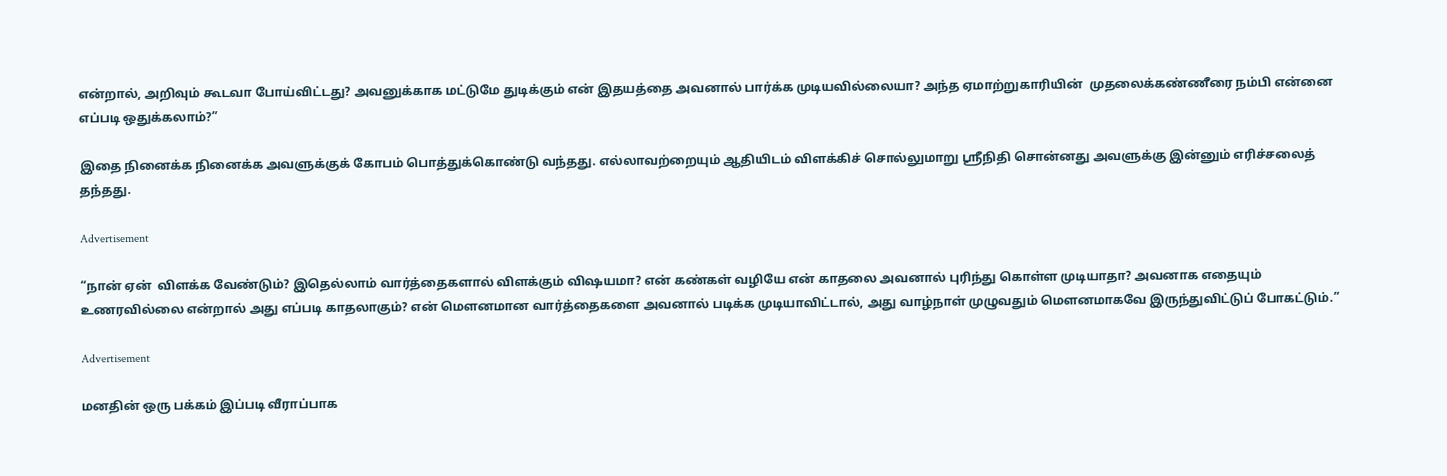என்றால், அறிவும் கூடவா போய்விட்டது? அவனுக்காக மட்டுமே துடிக்கும் என் இதயத்தை அவனால் பார்க்க முடியவில்லையா? அந்த ஏமாற்றுகாரியின்  முதலைக்கண்ணீரை நம்பி என்னை எப்படி ஒதுக்கலாம்?”

இதை நினைக்க நினைக்க அவளுக்குக் கோபம் பொத்துக்கொண்டு வந்தது. எல்லாவற்றையும் ஆதியிடம் விளக்கிச் சொல்லுமாறு ஶ்ரீநிதி சொன்னது அவளுக்கு இன்னும் எரிச்சலைத் தந்தது.

Advertisement

“நான் ஏன்  விளக்க வேண்டும்? இதெல்லாம் வார்த்தைகளால் விளக்கும் விஷயமா? என் கண்கள் வழியே என் காதலை அவனால் புரிந்து கொள்ள முடியாதா? அவனாக எதையும் உணரவில்லை என்றால் அது எப்படி காதலாகும்? என் மௌனமான வார்த்தைகளை அவனால் படிக்க முடியாவிட்டால், அது வாழ்நாள் முழுவதும் மௌனமாகவே இருந்துவிட்டுப் போகட்டும்.”

Advertisement

மனதின் ஒரு பக்கம் இப்படி வீராப்பாக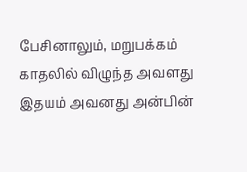பேசினாலும், மறுபக்கம் காதலில் விழுந்த அவளது இதயம் அவனது அன்பின்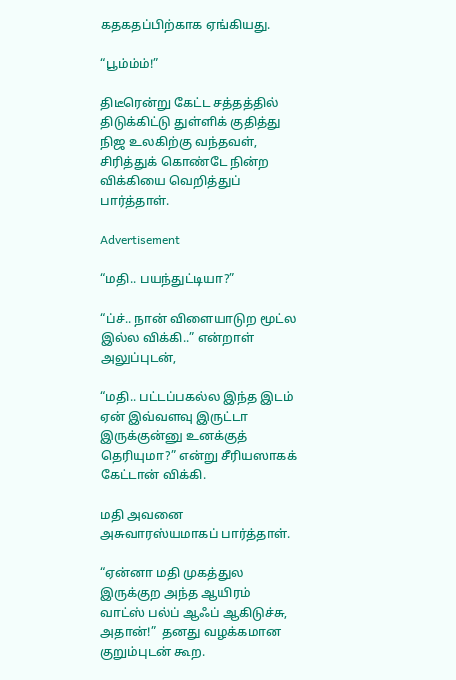கதகதப்பிற்காக ஏங்கியது.

“பூம்ம்ம்!”

திடீரென்று கேட்ட சத்தத்தில் திடுக்கிட்டு துள்ளிக் குதித்து நிஜ உலகிற்கு வந்தவள், சிரித்துக் கொண்டே நின்ற விக்கியை வெறித்துப் பார்த்தாள்.

Advertisement

“மதி.. பயந்துட்டியா?”

“ப்ச்.. நான் விளையாடுற மூட்ல இல்ல விக்கி..” என்றாள் அலுப்புடன்,

“மதி.. பட்டப்பகல்ல இந்த இடம் ஏன் இவ்வளவு இருட்டா இருக்குன்னு உனக்குத் தெரியுமா?” என்று சீரியஸாகக் கேட்டான் விக்கி.

மதி அவனை அசுவாரஸ்யமாகப் பார்த்தாள்.

“ஏன்னா மதி முகத்துல இருக்குற அந்த ஆயிரம் வாட்ஸ் பல்ப் ஆஃப் ஆகிடுச்சு, அதான்!”  தனது வழக்கமான குறும்புடன் கூற.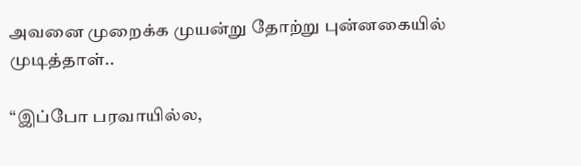அவனை முறைக்க முயன்று தோற்று புன்னகையில் முடித்தாள்..

“இப்போ பரவாயில்ல,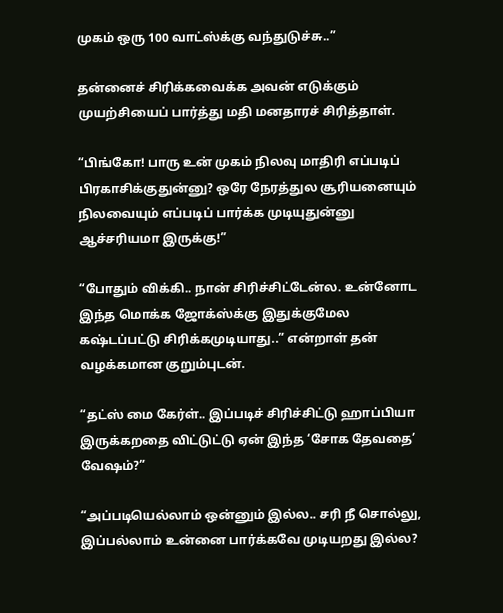முகம் ஒரு 100 வாட்ஸ்க்கு வந்துடுச்சு..”

தன்னைச் சிரிக்கவைக்க அவன் எடுக்கும் முயற்சியைப் பார்த்து மதி மனதாரச் சிரித்தாள்.

“பிங்கோ! பாரு உன் முகம் நிலவு மாதிரி எப்படிப் பிரகாசிக்குதுன்னு? ஒரே நேரத்துல சூரியனையும் நிலவையும் எப்படிப் பார்க்க முடியுதுன்னு ஆச்சரியமா இருக்கு!”

“போதும் விக்கி.. நான் சிரிச்சிட்டேன்ல. உன்னோட இந்த மொக்க ஜோக்ஸ்க்கு இதுக்குமேல கஷ்டப்பட்டு சிரிக்கமுடியாது..” என்றாள் தன் வழக்கமான குறும்புடன்.

“தட்ஸ் மை கேர்ள்.. இப்படிச் சிரிச்சிட்டு ஹாப்பியா இருக்கறதை விட்டுட்டு ஏன் இந்த ‘சோக தேவதை’ வேஷம்?”

“அப்படியெல்லாம் ஒன்னும் இல்ல.. சரி நீ சொல்லு, இப்பல்லாம் உன்னை பார்க்கவே முடியறது இல்ல?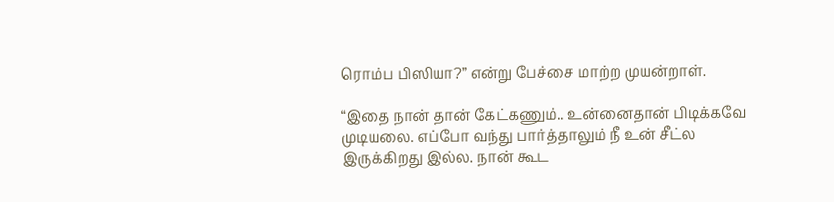ரொம்ப பிஸியா?” என்று பேச்சை மாற்ற முயன்றாள்.

“இதை நான் தான் கேட்கணும்.. உன்னைதான் பிடிக்கவே முடியலை. எப்போ வந்து பார்த்தாலும் நீ உன் சீட்ல இருக்கிறது இல்ல. நான் கூட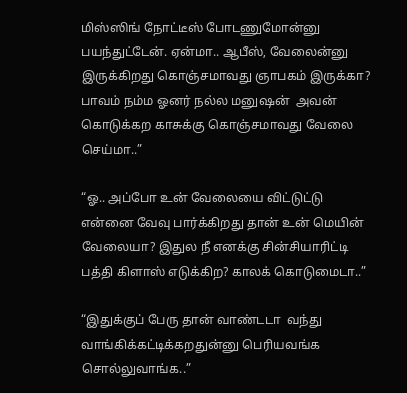மிஸ்ஸிங் நோட்டீஸ் போடணுமோன்னு பயந்துட்டேன். ஏன்மா.. ஆபீஸ், வேலைன்னு இருக்கிறது கொஞ்சமாவது ஞாபகம் இருக்கா? பாவம் நம்ம ஓனர் நல்ல மனுஷன்  அவன் கொடுக்கற காசுக்கு கொஞ்சமாவது வேலை செய்மா..”

“ஓ.. அப்போ உன் வேலையை விட்டுட்டு என்னை வேவு பார்க்கிறது தான் உன் மெயின் வேலையா? இதுல நீ எனக்கு சின்சியாரிட்டி பத்தி கிளாஸ் எடுக்கிற? காலக் கொடுமைடா..”

“இதுக்குப் பேரு தான் வாண்டடா  வந்து வாங்கிக்கட்டிக்கறதுன்னு பெரியவங்க சொல்லுவாங்க..”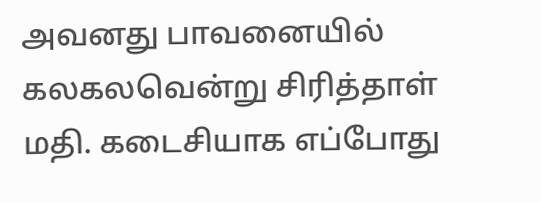அவனது பாவனையில் கலகலவென்று சிரித்தாள் மதி. கடைசியாக எப்போது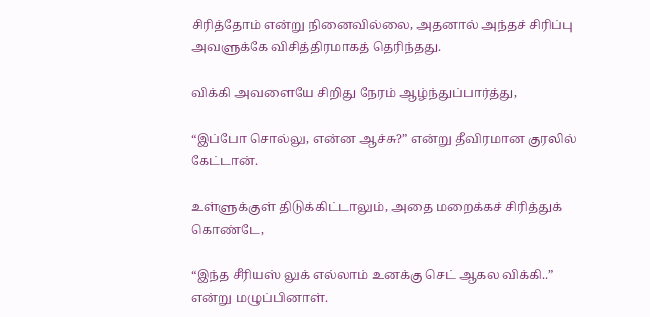சிரித்தோம் என்று நினைவில்லை, அதனால் அந்தச் சிரிப்பு அவளுக்கே விசித்திரமாகத் தெரிந்தது.

விக்கி அவளையே சிறிது நேரம் ஆழ்ந்துப்பார்த்து,

“இப்போ சொல்லு, என்ன ஆச்சு?” என்று தீவிரமான குரலில் கேட்டான்.

உள்ளுக்குள் திடுக்கிட்டாலும், அதை மறைக்கச் சிரித்துக் கொண்டே,

“இந்த சீரியஸ் லுக் எல்லாம் உனக்கு செட் ஆகல விக்கி..” என்று மழுப்பினாள்.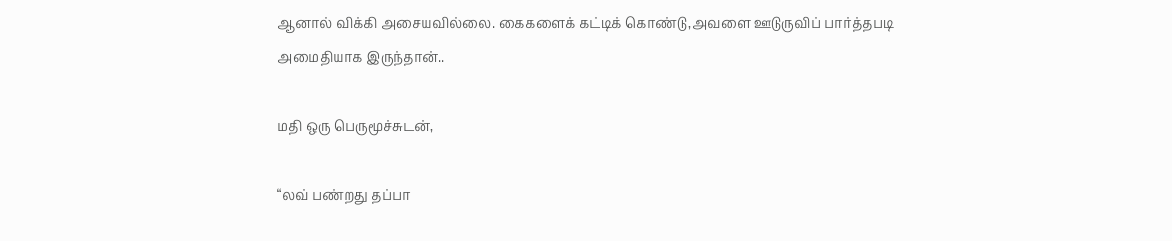ஆனால் விக்கி அசையவில்லை. கைகளைக் கட்டிக் கொண்டு,அவளை ஊடுருவிப் பார்த்தபடி அமைதியாக இருந்தான்..

மதி ஒரு பெருமூச்சுடன்,

“லவ் பண்றது தப்பா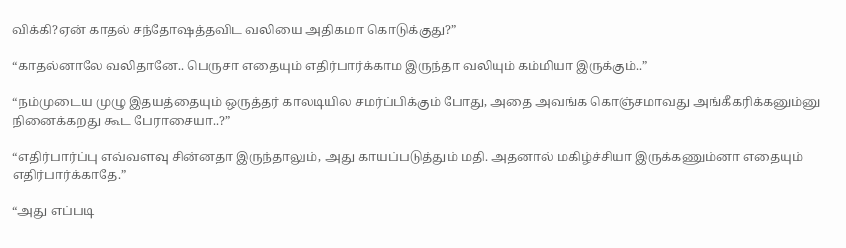விக்கி?ஏன் காதல் சந்தோஷத்தவிட வலியை அதிகமா கொடுக்குது?”

“காதல்னாலே வலிதானே.. பெருசா எதையும் எதிர்பார்க்காம இருந்தா வலியும் கம்மியா இருக்கும்..”

“நம்முடைய முழு இதயத்தையும் ஒருத்தர் காலடியில சமர்ப்பிக்கும் போது, அதை அவங்க கொஞ்சமாவது அங்கீகரிக்கனும்னு நினைக்கறது கூட பேராசையா..?”

“எதிர்பார்ப்பு எவ்வளவு சின்னதா இருந்தாலும், அது காயப்படுத்தும் மதி. அதனால் மகிழ்ச்சியா இருக்கணும்னா எதையும் எதிர்பார்க்காதே.”

“அது எப்படி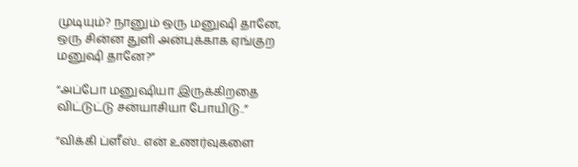முடியும்? நானும் ஒரு மனுஷி தானே, ஒரு சின்ன துளி அன்புக்காக ஏங்குற மனுஷி தானே?”

“அப்போ மனுஷியா இருக்கிறதை விட்டுட்டு சன்யாசியா போயிடு..”

“விக்கி ப்ளீஸ்.. என் உணர்வுகளை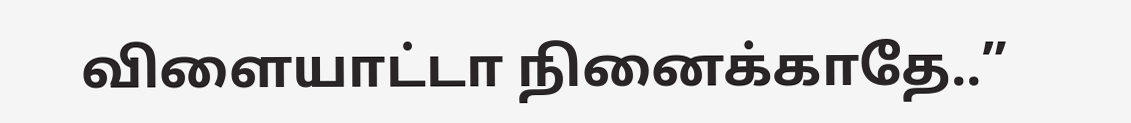விளையாட்டா நினைக்காதே..”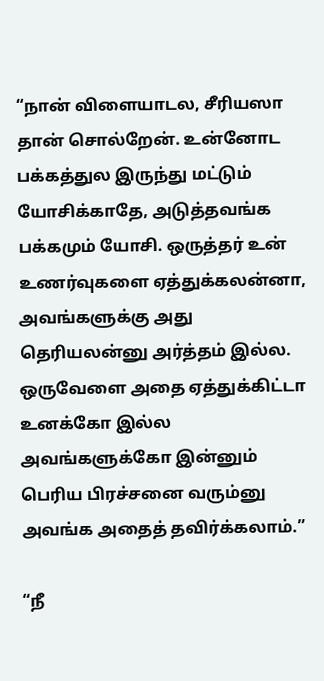“நான் விளையாடல, சீரியஸா தான் சொல்றேன். உன்னோட பக்கத்துல இருந்து மட்டும் யோசிக்காதே, அடுத்தவங்க பக்கமும் யோசி. ஒருத்தர் உன் உணர்வுகளை ஏத்துக்கலன்னா, அவங்களுக்கு அது தெரியலன்னு அர்த்தம் இல்ல. ஒருவேளை அதை ஏத்துக்கிட்டா உனக்கோ இல்ல அவங்களுக்கோ இன்னும் பெரிய பிரச்சனை வரும்னு அவங்க அதைத் தவிர்க்கலாம்.”

“நீ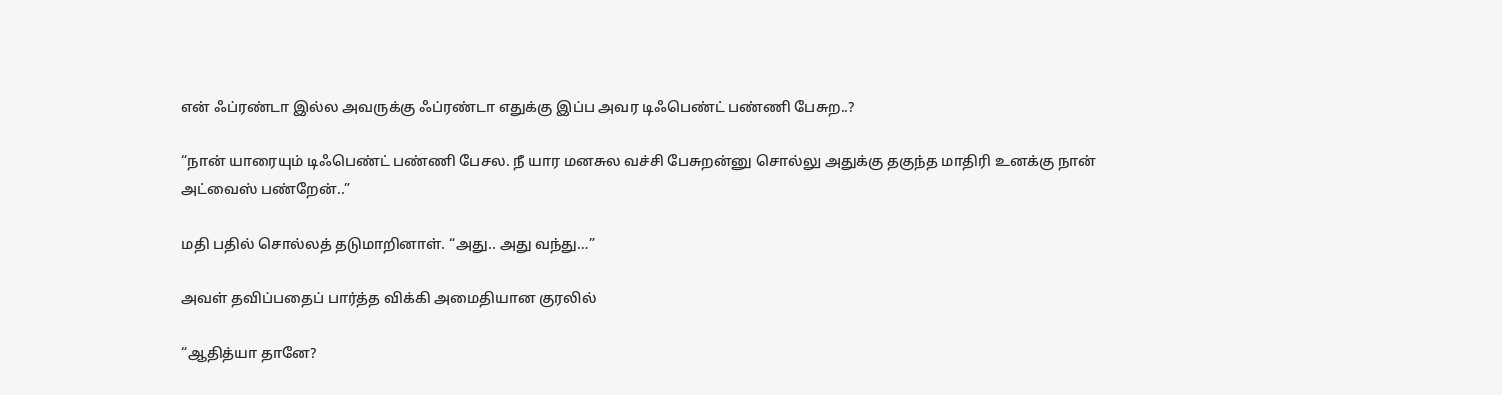என் ஃப்ரண்டா இல்ல அவருக்கு ஃப்ரண்டா எதுக்கு இப்ப அவர டிஃபெண்ட் பண்ணி பேசுற..?

“நான் யாரையும் டிஃபெண்ட் பண்ணி பேசல. நீ யார மனசுல வச்சி பேசுறன்னு சொல்லு அதுக்கு தகுந்த மாதிரி உனக்கு நான் அட்வைஸ் பண்றேன்..”

மதி பதில் சொல்லத் தடுமாறினாள். “அது.. அது வந்து…”

அவள் தவிப்பதைப் பார்த்த விக்கி அமைதியான குரலில்

“ஆதித்யா தானே?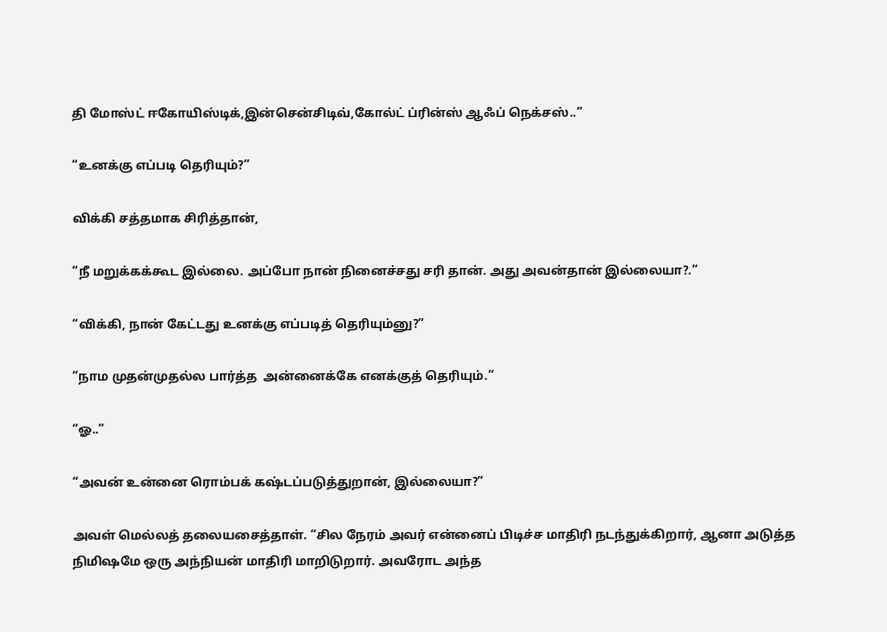தி மோஸ்ட் ஈகோயிஸ்டிக்,இன்சென்சிடிவ்,கோல்ட் ப்ரின்ஸ் ஆஃப் நெக்சஸ்..”

“உனக்கு எப்படி தெரியும்?”

விக்கி சத்தமாக சிரித்தான்,

“நீ மறுக்கக்கூட இல்லை. அப்போ நான் நினைச்சது சரி தான். அது அவன்தான் இல்லையா?.”

“விக்கி, நான் கேட்டது உனக்கு எப்படித் தெரியும்னு?”

“நாம முதன்முதல்ல பார்த்த  அன்னைக்கே எனக்குத் தெரியும்.”

“ஓ..”

“அவன் உன்னை ரொம்பக் கஷ்டப்படுத்துறான், இல்லையா?”

அவள் மெல்லத் தலையசைத்தாள். “சில நேரம் அவர் என்னைப் பிடிச்ச மாதிரி நடந்துக்கிறார், ஆனா அடுத்த நிமிஷமே ஒரு அந்நியன் மாதிரி மாறிடுறார். அவரோட அந்த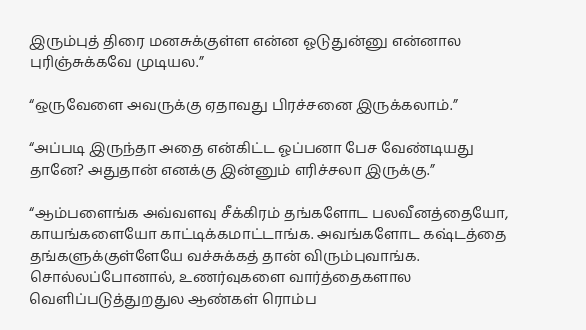இரும்புத் திரை மனசுக்குள்ள என்ன ஓடுதுன்னு என்னால புரிஞ்சுக்கவே முடியல.”

“ஒருவேளை அவருக்கு ஏதாவது பிரச்சனை இருக்கலாம்.”

“அப்படி இருந்தா அதை என்கிட்ட ஓப்பனா பேச வேண்டியது தானே? அதுதான் எனக்கு இன்னும் எரிச்சலா இருக்கு.”

“ஆம்பளைங்க அவ்வளவு சீக்கிரம் தங்களோட பலவீனத்தையோ, காயங்களையோ காட்டிக்கமாட்டாங்க. அவங்களோட கஷ்டத்தை தங்களுக்குள்ளேயே வச்சுக்கத் தான் விரும்புவாங்க. சொல்லப்போனால், உணர்வுகளை வார்த்தைகளால வெளிப்படுத்துறதுல ஆண்கள் ரொம்ப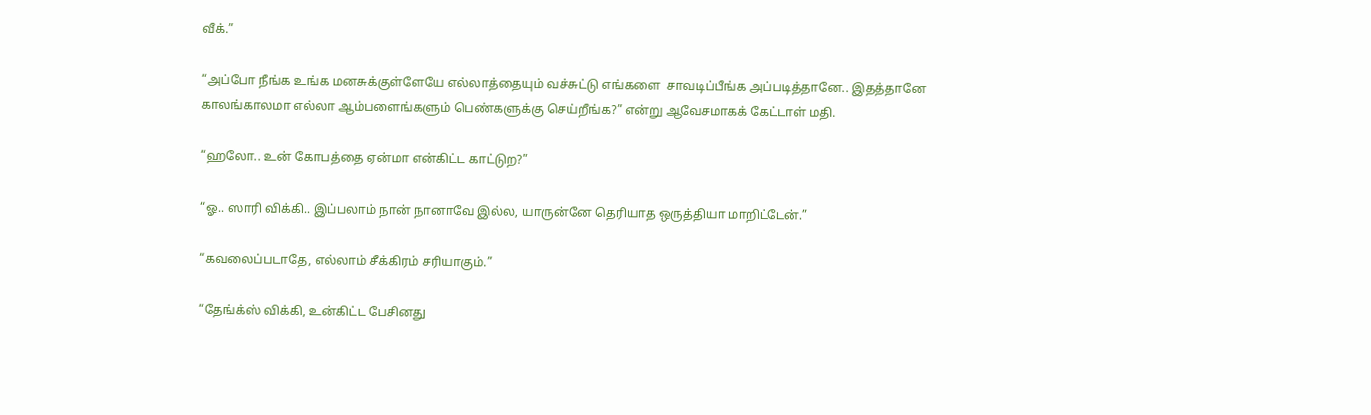வீக்.”

“அப்போ நீங்க உங்க மனசுக்குள்ளேயே எல்லாத்தையும் வச்சுட்டு எங்களை  சாவடிப்பீங்க அப்படித்தானே.. இதத்தானே காலங்காலமா எல்லா ஆம்பளைங்களும் பெண்களுக்கு செய்றீங்க?” என்று ஆவேசமாகக் கேட்டாள் மதி.

“ஹலோ.. உன் கோபத்தை ஏன்மா என்கிட்ட காட்டுற?”

“ஓ.. ஸாரி விக்கி.. இப்பலாம் நான் நானாவே இல்ல, யாருன்னே தெரியாத ஒருத்தியா மாறிட்டேன்.”

“கவலைப்படாதே, எல்லாம் சீக்கிரம் சரியாகும்.”

“தேங்க்ஸ் விக்கி, உன்கிட்ட பேசினது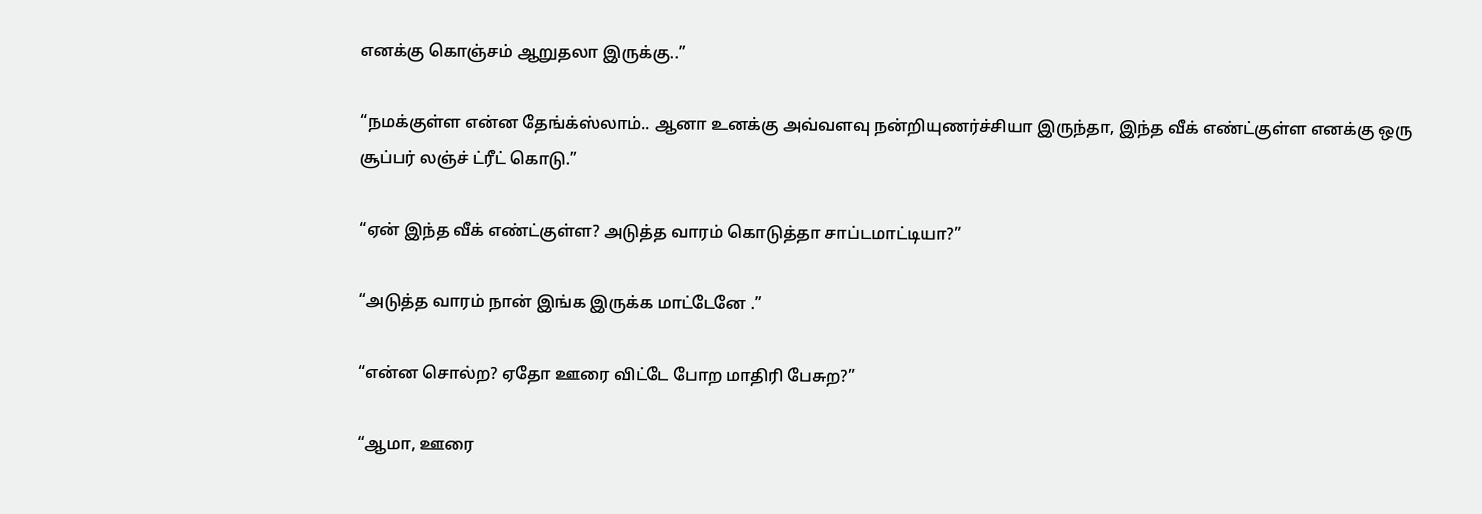எனக்கு கொஞ்சம் ஆறுதலா இருக்கு..”

“நமக்குள்ள என்ன தேங்க்ஸ்லாம்.. ஆனா உனக்கு அவ்வளவு நன்றியுணர்ச்சியா இருந்தா, இந்த வீக் எண்ட்குள்ள எனக்கு ஒரு சூப்பர் லஞ்ச் ட்ரீட் கொடு.”

“ஏன் இந்த வீக் எண்ட்குள்ள? அடுத்த வாரம் கொடுத்தா சாப்டமாட்டியா?”

“அடுத்த வாரம் நான் இங்க இருக்க மாட்டேனே .”

“என்ன சொல்ற? ஏதோ ஊரை விட்டே போற மாதிரி பேசுற?”

“ஆமா, ஊரை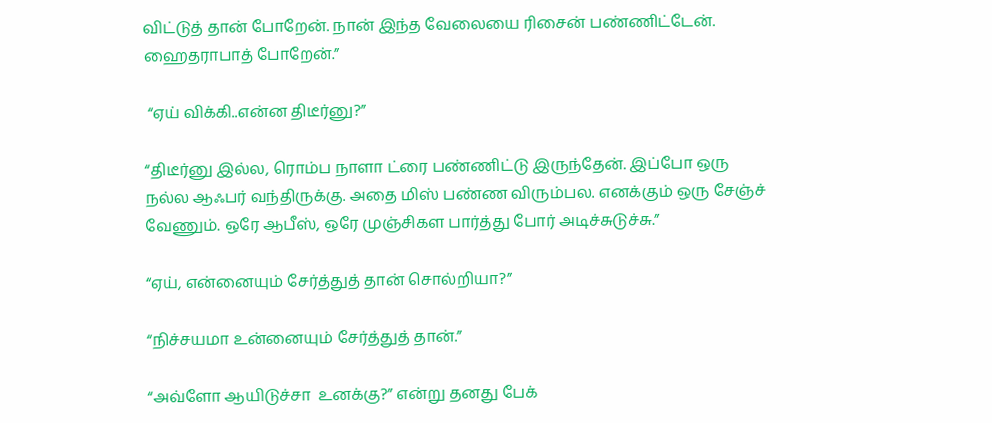விட்டுத் தான் போறேன். நான் இந்த வேலையை ரிசைன் பண்ணிட்டேன். ஹைதராபாத் போறேன்.”

 “ஏய் விக்கி..என்ன திடீர்னு?”

“திடீர்னு இல்ல, ரொம்ப நாளா ட்ரை பண்ணிட்டு இருந்தேன். இப்போ ஒரு நல்ல ஆஃபர் வந்திருக்கு. அதை மிஸ் பண்ண விரும்பல. எனக்கும் ஒரு சேஞ்ச் வேணும். ஒரே ஆபீஸ், ஒரே முஞ்சிகள பார்த்து போர் அடிச்சுடுச்சு.”

“ஏய், என்னையும் சேர்த்துத் தான் சொல்றியா?”

“நிச்சயமா உன்னையும் சேர்த்துத் தான்.”

“அவ்ளோ ஆயிடுச்சா  உனக்கு?” என்று தனது பேக்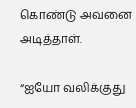கொண்டு அவனை அடித்தாள்.

“ஐயோ வலிக்குது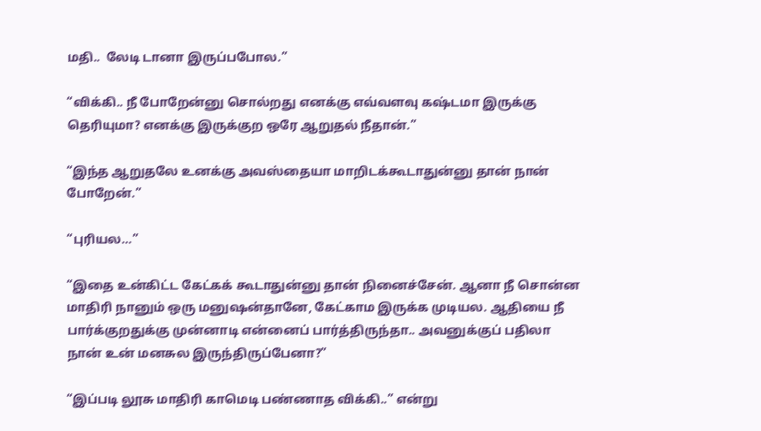மதி..  லேடி டானா இருப்பபோல.”

“விக்கி.. நீ போறேன்னு சொல்றது எனக்கு எவ்வளவு கஷ்டமா இருக்கு தெரியுமா? எனக்கு இருக்குற ஒரே ஆறுதல் நீதான்.”

“இந்த ஆறுதலே உனக்கு அவஸ்தையா மாறிடக்கூடாதுன்னு தான் நான் போறேன்.”

“புரியல…”

“இதை உன்கிட்ட கேட்கக் கூடாதுன்னு தான் நினைச்சேன். ஆனா நீ சொன்ன மாதிரி நானும் ஒரு மனுஷன்தானே, கேட்காம இருக்க முடியல. ஆதியை நீ பார்க்குறதுக்கு முன்னாடி என்னைப் பார்த்திருந்தா.. அவனுக்குப் பதிலா நான் உன் மனசுல இருந்திருப்பேனா?”

“இப்படி லூசு மாதிரி காமெடி பண்ணாத விக்கி..” என்று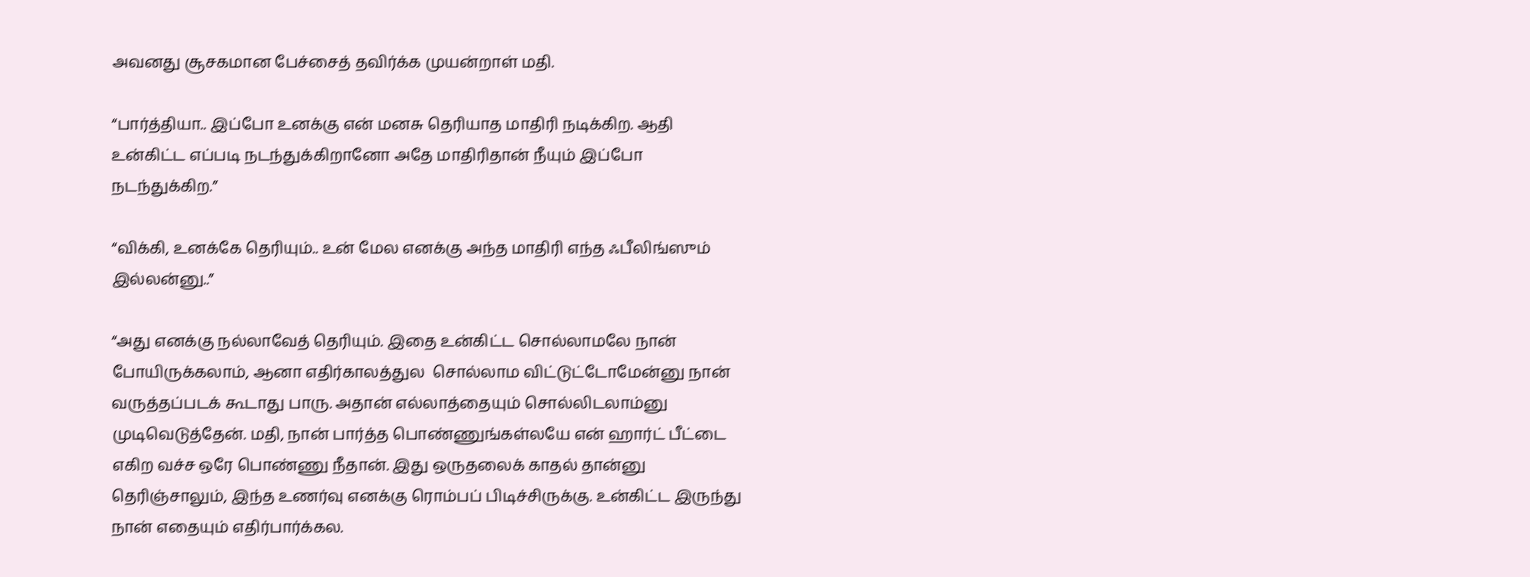அவனது சூசகமான பேச்சைத் தவிர்க்க முயன்றாள் மதி.

“பார்த்தியா.. இப்போ உனக்கு என் மனசு தெரியாத மாதிரி நடிக்கிற. ஆதி உன்கிட்ட எப்படி நடந்துக்கிறானோ அதே மாதிரிதான் நீயும் இப்போ நடந்துக்கிற.”

“விக்கி, உனக்கே தெரியும்.. உன் மேல எனக்கு அந்த மாதிரி எந்த ஃபீலிங்ஸும் இல்லன்னு..”

“அது எனக்கு நல்லாவேத் தெரியும். இதை உன்கிட்ட சொல்லாமலே நான் போயிருக்கலாம், ஆனா எதிர்காலத்துல  சொல்லாம விட்டுட்டோமேன்னு நான் வருத்தப்படக் கூடாது பாரு. அதான் எல்லாத்தையும் சொல்லிடலாம்னு முடிவெடுத்தேன். மதி, நான் பார்த்த பொண்ணுங்கள்லயே என் ஹார்ட் பீட்டை எகிற வச்ச ஒரே பொண்ணு நீதான். இது ஒருதலைக் காதல் தான்னு தெரிஞ்சாலும், இந்த உணர்வு எனக்கு ரொம்பப் பிடிச்சிருக்கு. உன்கிட்ட இருந்து நான் எதையும் எதிர்பார்க்கல.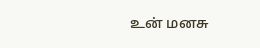உன் மனசு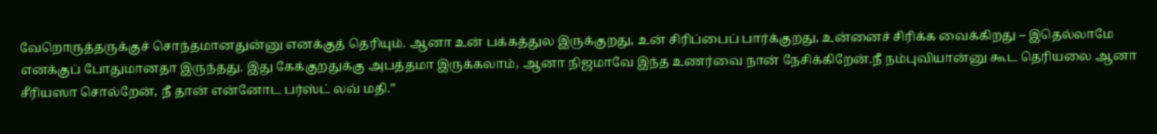வேறொருத்தருக்குச் சொந்தமானதுன்னு எனக்குத் தெரியும். ஆனா உன் பக்கத்துல இருக்குறது, உன் சிரிப்பைப் பார்க்குறது, உன்னைச் சிரிக்க வைக்கிறது – இதெல்லாமே எனக்குப் போதுமானதா இருந்தது. இது கேக்குறதுக்கு அபத்தமா இருக்கலாம், ஆனா நிஜமாவே இந்த உணர்வை நான் நேசிக்கிறேன்.நீ நம்புவியான்னு கூட தெரியலை ஆனா சீரியஸா சொல்றேன், நீ தான் என்னோட பர்ஸ்ட் லவ் மதி.”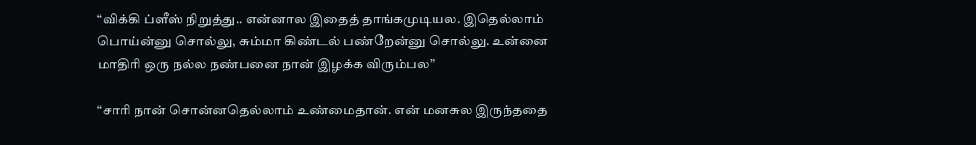“விக்கி ப்ளீஸ் நிறுத்து.. என்னால இதைத் தாங்கமுடியல. இதெல்லாம் பொய்ன்னு சொல்லு, சும்மா கிண்டல் பண்றேன்னு சொல்லு. உன்னை மாதிரி ஒரு நல்ல நண்பனை நான் இழக்க விரும்பல”

“சாரி நான் சொன்னதெல்லாம் உண்மைதான். என் மனசுல இருந்ததை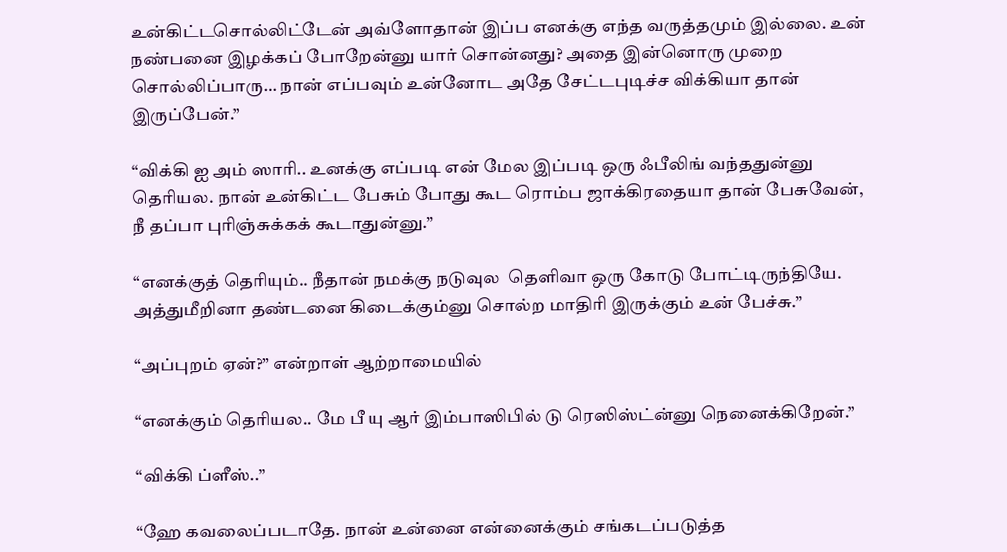உன்கிட்டசொல்லிட்டேன் அவ்ளோதான் இப்ப எனக்கு எந்த வருத்தமும் இல்லை. உன் நண்பனை இழக்கப் போறேன்னு யார் சொன்னது? அதை இன்னொரு முறை சொல்லிப்பாரு… நான் எப்பவும் உன்னோட அதே சேட்டபுடிச்ச விக்கியா தான் இருப்பேன்.”

“விக்கி ஐ அம் ஸாரி.. உனக்கு எப்படி என் மேல இப்படி ஒரு ஃபீலிங் வந்ததுன்னு தெரியல. நான் உன்கிட்ட பேசும் போது கூட ரொம்ப ஜாக்கிரதையா தான் பேசுவேன், நீ தப்பா புரிஞ்சுக்கக் கூடாதுன்னு.”

“எனக்குத் தெரியும்.. நீதான் நமக்கு நடுவுல  தெளிவா ஒரு கோடு போட்டிருந்தியே. அத்துமீறினா தண்டனை கிடைக்கும்னு சொல்ற மாதிரி இருக்கும் உன் பேச்சு.”

“அப்புறம் ஏன்?” என்றாள் ஆற்றாமையில்

“எனக்கும் தெரியல.. மே பீ யு ஆர் இம்பாஸிபில் டு ரெஸிஸ்ட்ன்னு நெனைக்கிறேன்.”

“விக்கி ப்ளீஸ்..”

“ஹே கவலைப்படாதே. நான் உன்னை என்னைக்கும் சங்கடப்படுத்த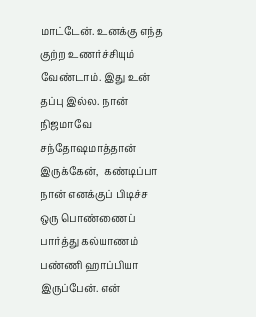மாட்டேன். உனக்கு எந்த குற்ற உணர்ச்சியும் வேண்டாம். இது உன் தப்பு இல்ல. நான் நிஜமாவே சந்தோஷமாத்தான் இருக்கேன்,  கண்டிப்பா நான் எனக்குப் பிடிச்ச ஒரு பொண்ணைப் பார்த்து கல்யாணம் பண்ணி ஹாப்பியா இருப்பேன். என்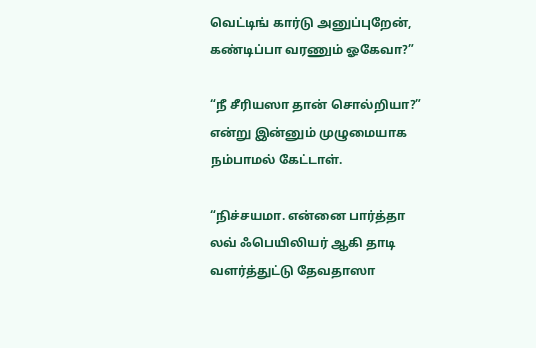வெட்டிங் கார்டு அனுப்புறேன், கண்டிப்பா வரணும் ஓகேவா?”

“நீ சீரியஸா தான் சொல்றியா?” என்று இன்னும் முழுமையாக நம்பாமல் கேட்டாள்.

“நிச்சயமா. என்னை பார்த்தா லவ் ஃபெயிலியர் ஆகி தாடி வளர்த்துட்டு தேவதாஸா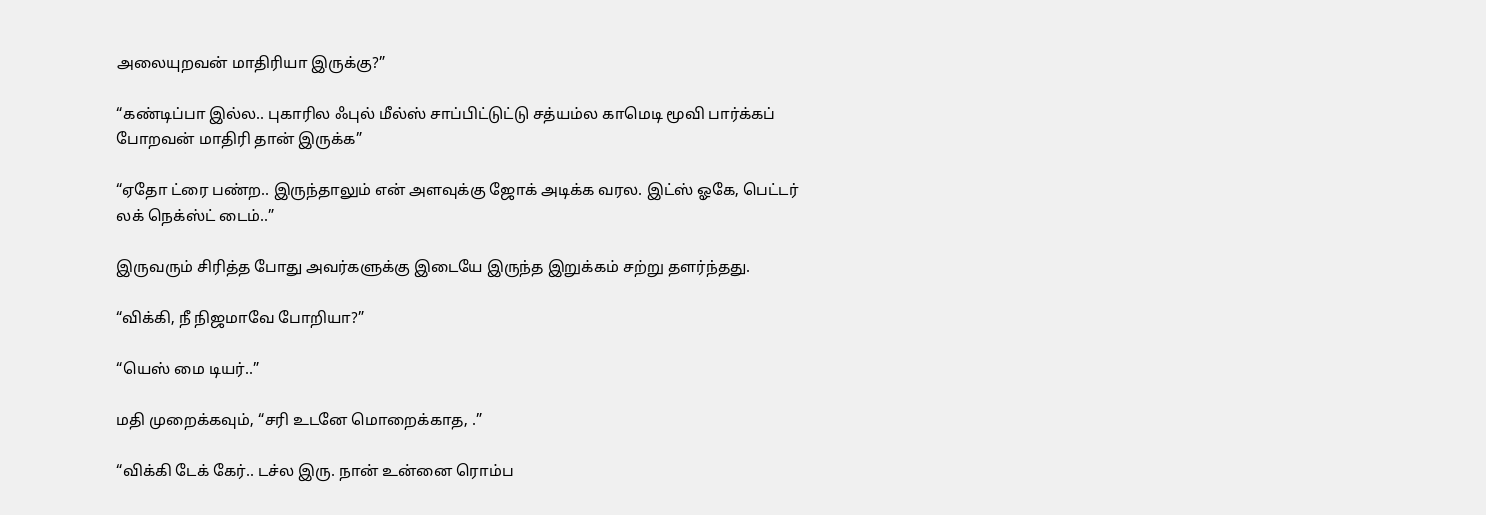அலையுறவன் மாதிரியா இருக்கு?”

“கண்டிப்பா இல்ல.. புகாரில ஃபுல் மீல்ஸ் சாப்பிட்டுட்டு சத்யம்ல காமெடி மூவி பார்க்கப் போறவன் மாதிரி தான் இருக்க”

“ஏதோ ட்ரை பண்ற.. இருந்தாலும் என் அளவுக்கு ஜோக் அடிக்க வரல. இட்ஸ் ஓகே, பெட்டர் லக் நெக்ஸ்ட் டைம்..”

இருவரும் சிரித்த போது அவர்களுக்கு இடையே இருந்த இறுக்கம் சற்று தளர்ந்தது.

“விக்கி, நீ நிஜமாவே போறியா?”

“யெஸ் மை டியர்..”

மதி முறைக்கவும், “சரி உடனே மொறைக்காத, .”

“விக்கி டேக் கேர்.. டச்ல இரு. நான் உன்னை ரொம்ப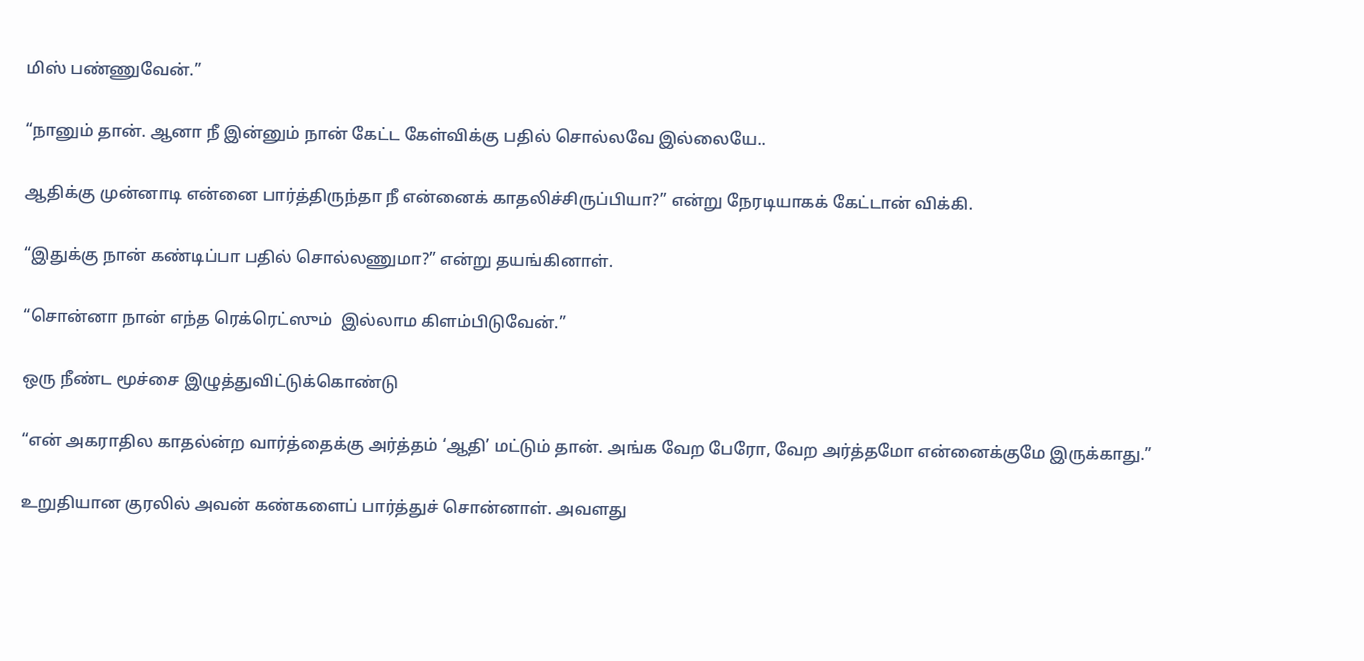மிஸ் பண்ணுவேன்.”

“நானும் தான். ஆனா நீ இன்னும் நான் கேட்ட கேள்விக்கு பதில் சொல்லவே இல்லையே..

ஆதிக்கு முன்னாடி என்னை பார்த்திருந்தா நீ என்னைக் காதலிச்சிருப்பியா?” என்று நேரடியாகக் கேட்டான் விக்கி.

“இதுக்கு நான் கண்டிப்பா பதில் சொல்லணுமா?” என்று தயங்கினாள்.

“சொன்னா நான் எந்த ரெக்ரெட்ஸும்  இல்லாம கிளம்பிடுவேன்.”

ஒரு நீண்ட மூச்சை இழுத்துவிட்டுக்கொண்டு

“என் அகராதில காதல்ன்ற வார்த்தைக்கு அர்த்தம் ‘ஆதி’ மட்டும் தான். அங்க வேற பேரோ, வேற அர்த்தமோ என்னைக்குமே இருக்காது.”

உறுதியான குரலில் அவன் கண்களைப் பார்த்துச் சொன்னாள். அவளது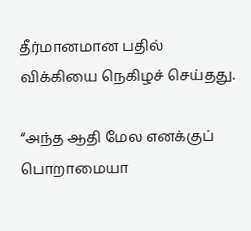தீர்மானமான பதில் விக்கியை நெகிழச் செய்தது.

“அந்த ஆதி மேல எனக்குப் பொறாமையா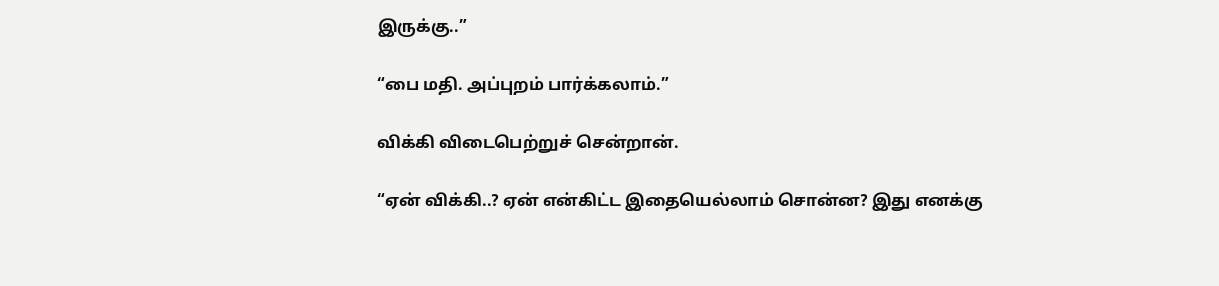இருக்கு..”

“பை மதி. அப்புறம் பார்க்கலாம்.”

விக்கி விடைபெற்றுச் சென்றான்.

“ஏன் விக்கி..? ஏன் என்கிட்ட இதையெல்லாம் சொன்ன? இது எனக்கு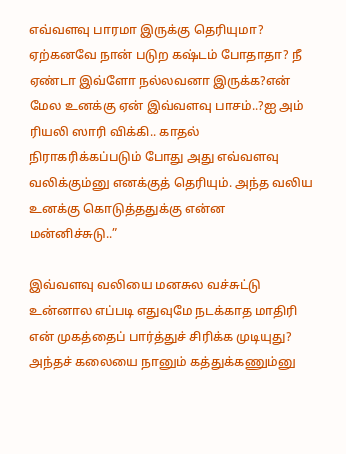எவ்வளவு பாரமா இருக்கு தெரியுமா? ஏற்கனவே நான் படுற கஷ்டம் போதாதா? நீ ஏண்டா இவ்ளோ நல்லவனா இருக்க?என் மேல உனக்கு ஏன் இவ்வளவு பாசம்..?ஐ அம் ரியலி ஸாரி விக்கி.. காதல் நிராகரிக்கப்படும் போது அது எவ்வளவு வலிக்கும்னு எனக்குத் தெரியும். அந்த வலிய உனக்கு கொடுத்ததுக்கு என்ன மன்னிச்சுடு..”

இவ்வளவு வலியை மனசுல வச்சுட்டு உன்னால எப்படி எதுவுமே நடக்காத மாதிரி என் முகத்தைப் பார்த்துச் சிரிக்க முடியுது? அந்தச் கலையை நானும் கத்துக்கணும்னு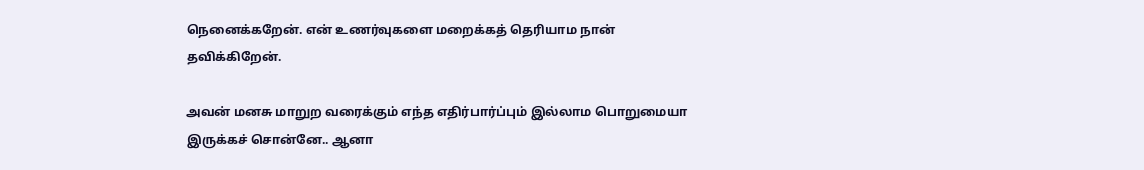நெனைக்கறேன். என் உணர்வுகளை மறைக்கத் தெரியாம நான் தவிக்கிறேன்.

அவன் மனசு மாறுற வரைக்கும் எந்த எதிர்பார்ப்பும் இல்லாம பொறுமையா இருக்கச் சொன்னே.. ஆனா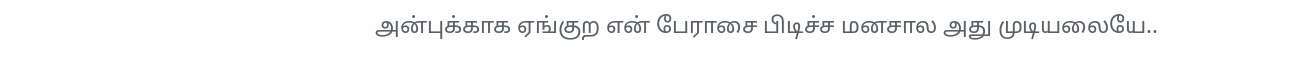அன்புக்காக ஏங்குற என் பேராசை பிடிச்ச மனசால அது முடியலையே..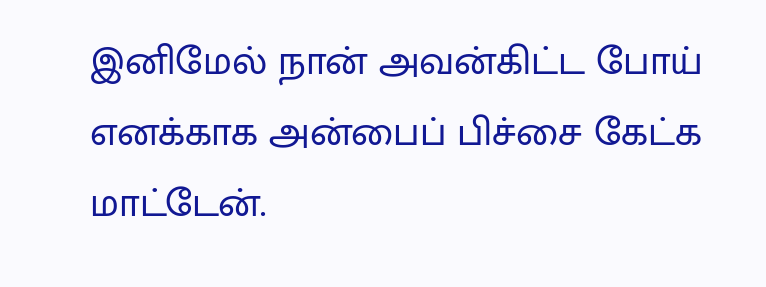இனிமேல் நான் அவன்கிட்ட போய் எனக்காக அன்பைப் பிச்சை கேட்க மாட்டேன்.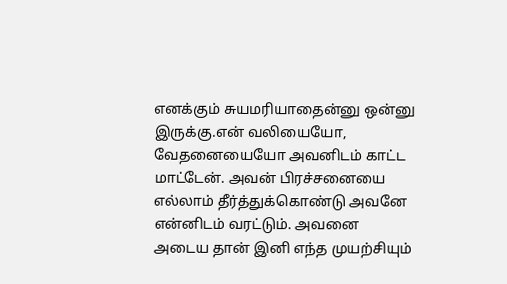எனக்கும் சுயமரியாதைன்னு ஒன்னு இருக்கு.என் வலியையோ, வேதனையையோ அவனிடம் காட்ட மாட்டேன். அவன் பிரச்சனையை எல்லாம் தீர்த்துக்கொண்டு அவனே என்னிடம் வரட்டும். அவனை அடைய தான் இனி எந்த முயற்சியும்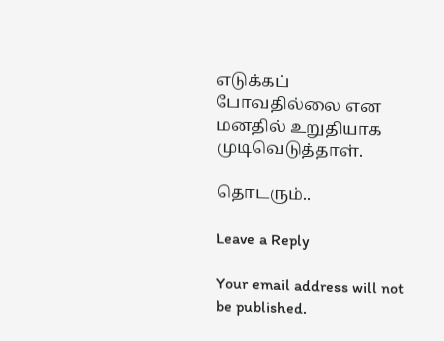எடுக்கப் போவதில்லை என மனதில் உறுதியாக முடிவெடுத்தாள்.

தொடரும்..

Leave a Reply

Your email address will not be published.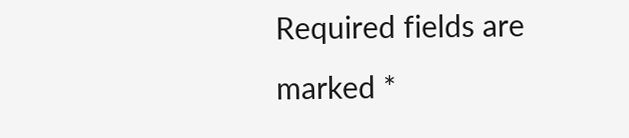Required fields are marked *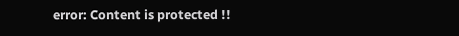error: Content is protected !!